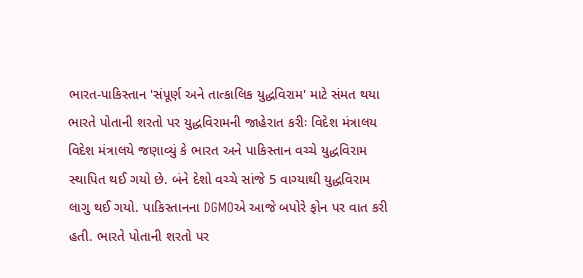ભારત-પાકિસ્તાન 'સંપૂર્ણ અને તાત્કાલિક યુદ્ધવિરામ' માટે સંમત થયા
ભારતે પોતાની શરતો પર યુદ્ધવિરામની જાહેરાત કરીઃ વિદેશ મંત્રાલય
વિદેશ મંત્રાલયે જણાવ્યું કે ભારત અને પાકિસ્તાન વચ્ચે યુદ્ધવિરામ સ્થાપિત થઈ ગયો છે. બંને દેશો વચ્ચે સાંજે 5 વાગ્યાથી યુદ્ધવિરામ લાગુ થઈ ગયો. પાકિસ્તાનના DGMOએ આજે બપોરે ફોન પર વાત કરી હતી. ભારતે પોતાની શરતો પર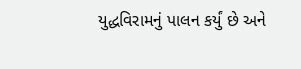યુદ્ધવિરામનું પાલન કર્યું છે અને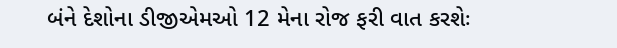બંને દેશોના ડીજીએમઓ 12 મેના રોજ ફરી વાત કરશેઃ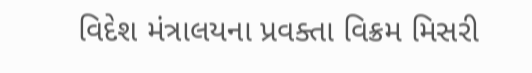વિદેશ મંત્રાલયના પ્રવક્તા વિક્રમ મિસરી